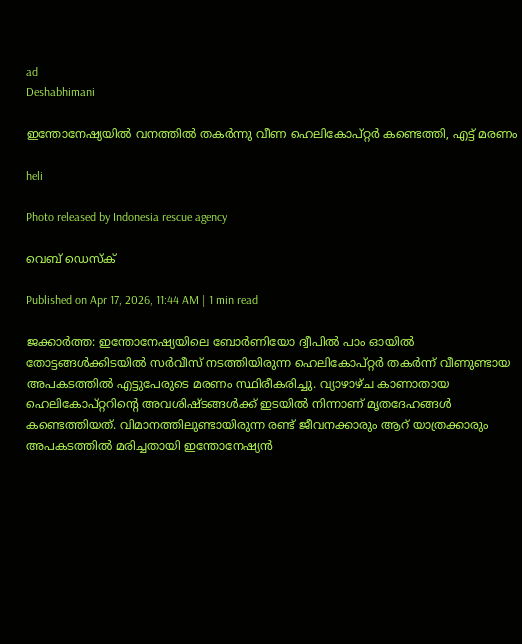ad
Deshabhimani

ഇന്തോനേഷ്യയിൽ വനത്തിൽ തകര്‍ന്നു വീണ ഹെലികോപ്റ്റർ കണ്ടെത്തി, എട്ട് മരണം

heli

Photo released by Indonesia rescue agency

വെബ് ഡെസ്ക്

Published on Apr 17, 2026, 11:44 AM | 1 min read

ജക്കാർത്ത: ഇന്തോനേഷ്യയിലെ ബോർണിയോ ദ്വീപിൽ പാം ഓയിൽ തോട്ടങ്ങൾക്കിടയിൽ സർവീസ് നടത്തിയിരുന്ന ഹെലികോപ്റ്റർ തകർന്ന് വീണുണ്ടായ അപകടത്തിൽ എട്ടുപേരുടെ മരണം സ്ഥിരീകരിച്ചു. വ്യാഴാഴ്ച കാണാതായ ഹെലികോപ്റ്ററിന്റെ അവശിഷ്ടങ്ങൾക്ക് ഇടയിൽ നിന്നാണ് മൃതദേഹങ്ങൾ കണ്ടെത്തിയത്. വിമാനത്തിലുണ്ടായിരുന്ന രണ്ട് ജീവനക്കാരും ആറ് യാത്രക്കാരും അപകടത്തിൽ മരിച്ചതായി ഇന്തോനേഷ്യൻ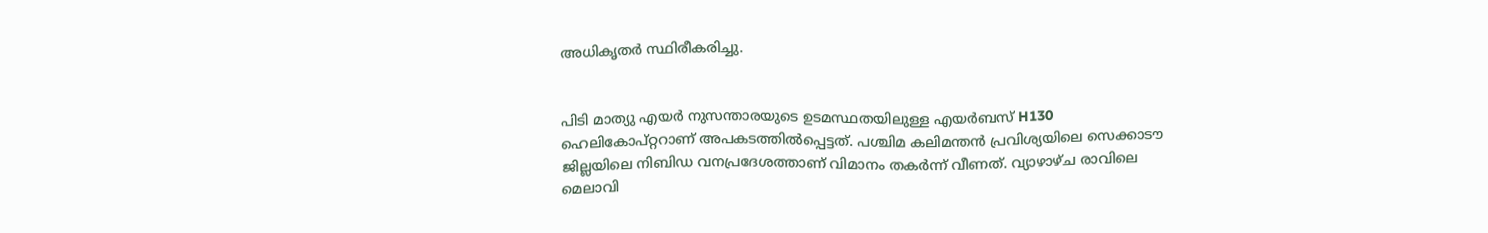അധികൃതർ സ്ഥിരീകരിച്ചു.


പിടി മാത്യു എയർ നുസന്താരയുടെ ഉടമസ്ഥതയിലുള്ള എയർബസ് H130 ഹെലികോപ്റ്ററാണ് അപകടത്തിൽപ്പെട്ടത്. പശ്ചിമ കലിമന്തൻ പ്രവിശ്യയിലെ സെക്കാടൗ ജില്ലയിലെ നിബിഡ വനപ്രദേശത്താണ് വിമാനം തകര്‍ന്ന് വീണത്. വ്യാഴാഴ്ച രാവിലെ മെലാവി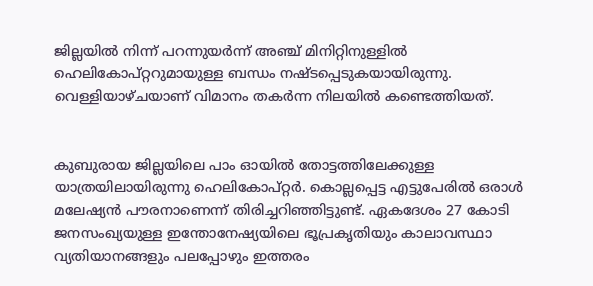ജില്ലയിൽ നിന്ന് പറന്നുയർന്ന് അഞ്ച് മിനിറ്റിനുള്ളിൽ ഹെലികോപ്റ്ററുമായുള്ള ബന്ധം നഷ്ടപ്പെടുകയായിരുന്നു. വെള്ളിയാഴ്ചയാണ് വിമാനം തകര്‍ന്ന നിലയിൽ കണ്ടെത്തിയത്.


കുബുരായ ജില്ലയിലെ പാം ഓയിൽ തോട്ടത്തിലേക്കുള്ള യാത്രയിലായിരുന്നു ഹെലികോപ്റ്റർ. കൊല്ലപ്പെട്ട എട്ടുപേരിൽ ഒരാൾ മലേഷ്യൻ പൗരനാണെന്ന് തിരിച്ചറിഞ്ഞിട്ടുണ്ട്. ഏകദേശം 27 കോടി ജനസംഖ്യയുള്ള ഇന്തോനേഷ്യയിലെ ഭൂപ്രകൃതിയും കാലാവസ്ഥാ വ്യതിയാനങ്ങളും പലപ്പോഴും ഇത്തരം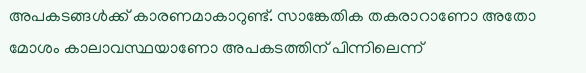അപകടങ്ങൾക്ക് കാരണമാകാറുണ്ട്. സാങ്കേതിക തകരാറാണോ അതോ മോശം കാലാവസ്ഥയാണോ അപകടത്തിന് പിന്നിലെന്ന്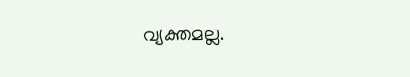വ്യക്തമല്ല.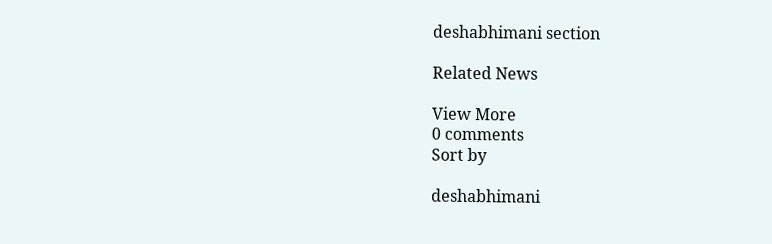deshabhimani section

Related News

View More
0 comments
Sort by

deshabhimani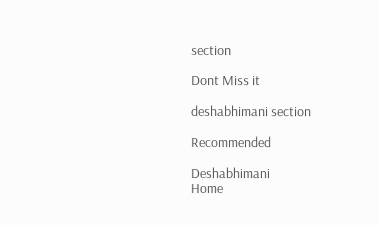section

Dont Miss it

deshabhimani section

Recommended

Deshabhimani
Home